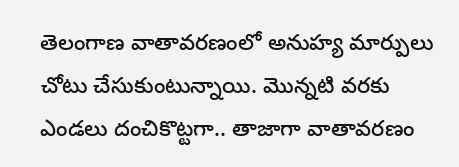తెలంగాణ వాతావరణంలో అనుహ్య మార్పులు చోటు చేసుకుంటున్నాయి. మెున్నటి వరకు ఎండలు దంచికొట్టగా.. తాజాగా వాతావరణం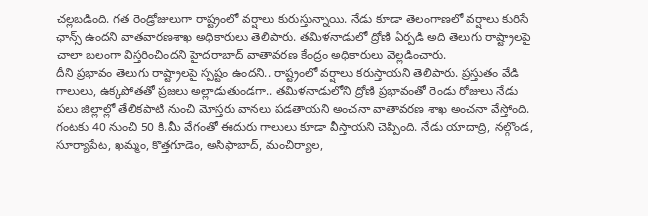చల్లబడింది. గత రెండ్రోజులుగా రాష్ట్రంలో వర్షాలు కురుస్తున్నాయి. నేడు కూడా తెలంగాణలో వర్షాలు కురిసే ఛాన్స్ ఉందని వాతవారణశాఖ అధికారులు తెలిపారు. తమిళనాడులో ద్రోణి ఏర్పడి అది తెలుగు రాష్ట్రాలపై చాలా బలంగా విస్తరించిందని హైదరాబాద్ వాతావరణ కేంద్రం అధికారులు వెల్లడించారు.
దీని ప్రభావం తెలుగు రాష్ట్రాలపై స్పష్టం ఉందని.. రాష్ట్రంలో వర్షాలు కరుస్తాయని తెలిపారు. ప్రస్తుతం వేడి గాలులు, ఉక్కపోతతో ప్రజలు అల్లాడుతుండగా.. తమిళనాడులోని ద్రోణి ప్రభావంతో రెండు రోజులు నేడు పలు జిల్లాల్లో తేలికపాటి నుంచి మోస్తరు వానలు పడతాయని అంచనా వాతావరణ శాఖ అంచనా వేస్తోంది. గంటకు 40 నుంచి 50 కి.మీ వేగంతో ఈదురు గాలులు కూడా వీస్తాయని చెప్పింది. నేడు యాదాద్రి, నల్గొండ, సూర్యాపేట, ఖమ్మం, కొత్తగూడెం, అసిఫాబాద్, మంచిర్యాల,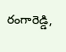రంగారెడ్డి,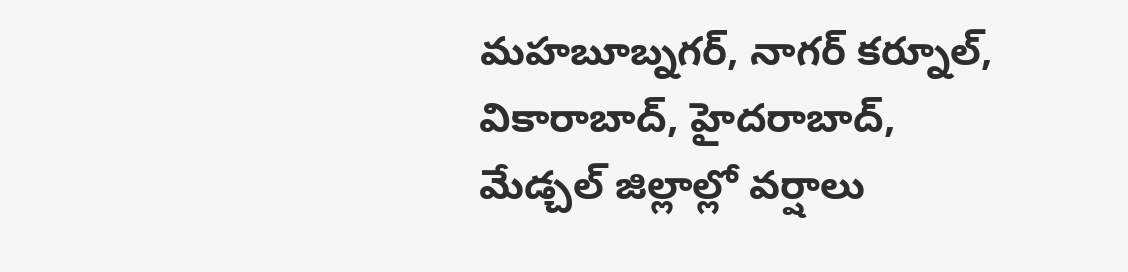మహబూబ్నగర్, నాగర్ కర్నూల్, వికారాబాద్, హైదరాబాద్, మేడ్చల్ జిల్లాల్లో వర్షాలు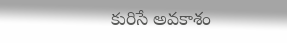కురిసే అవకాశం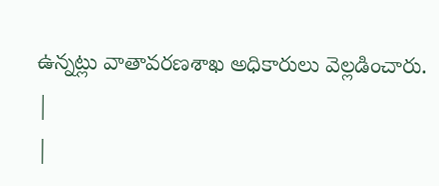ఉన్నట్లు వాతావరణశాఖ అధికారులు వెల్లడించారు.
|
|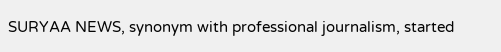SURYAA NEWS, synonym with professional journalism, started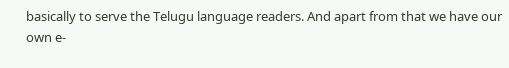basically to serve the Telugu language readers. And apart from that we have our own e-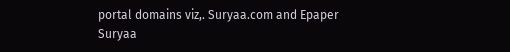portal domains viz,. Suryaa.com and Epaper Suryaa